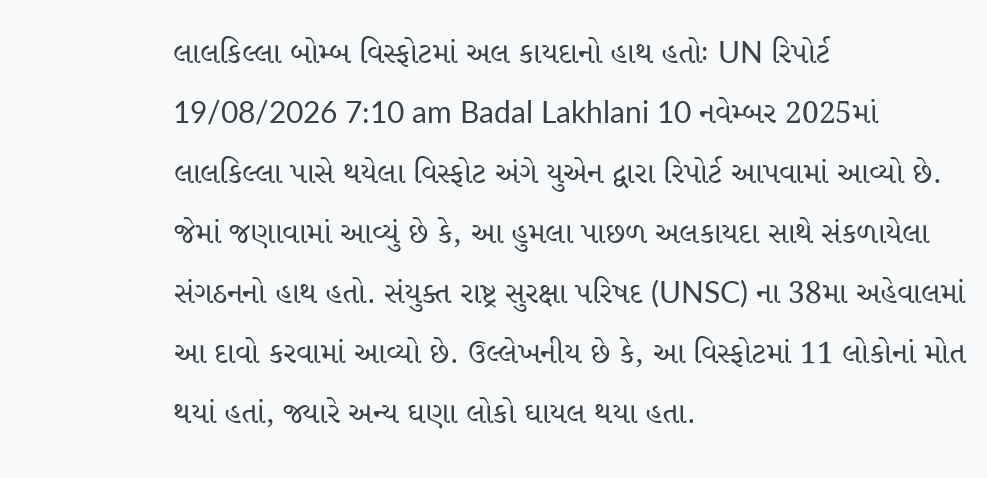લાલકિલ્લા બોમ્બ વિસ્ફોટમાં અલ કાયદાનો હાથ હતોઃ UN રિપોર્ટ 19/08/2026 7:10 am Badal Lakhlani 10 નવેમ્બર 2025માં લાલકિલ્લા પાસે થયેલા વિસ્ફોટ અંગે યુએન દ્વારા રિપોર્ટ આપવામાં આવ્યો છે. જેમાં જણાવામાં આવ્યું છે કે, આ હુમલા પાછળ અલકાયદા સાથે સંકળાયેલા સંગઠનનો હાથ હતો. સંયુક્ત રાષ્ટ્ર સુરક્ષા પરિષદ (UNSC) ના 38મા અહેવાલમાં આ દાવો કરવામાં આવ્યો છે. ઉલ્લેખનીય છે કે, આ વિસ્ફોટમાં 11 લોકોનાં મોત થયાં હતાં, જ્યારે અન્ય ઘણા લોકો ઘાયલ થયા હતા.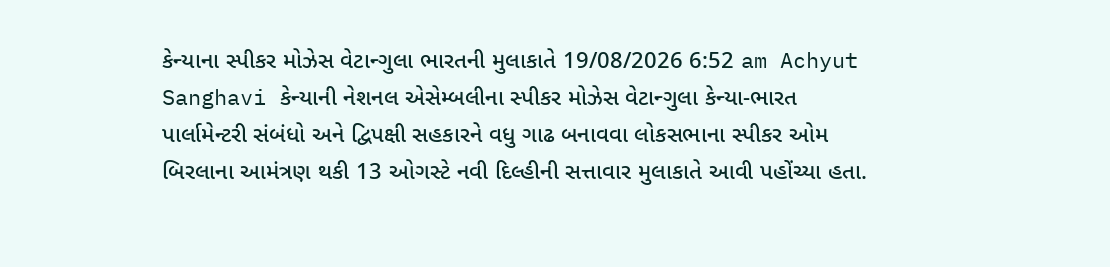કેન્યાના સ્પીકર મોઝેસ વેટાન્ગુલા ભારતની મુલાકાતે 19/08/2026 6:52 am Achyut Sanghavi કેન્યાની નેશનલ એસેમ્બલીના સ્પીકર મોઝેસ વેટાન્ગુલા કેન્યા-ભારત પાર્લામેન્ટરી સંબંધો અને દ્વિપક્ષી સહકારને વધુ ગાઢ બનાવવા લોકસભાના સ્પીકર ઓમ બિરલાના આમંત્રણ થકી 13 ઓગસ્ટે નવી દિલ્હીની સત્તાવાર મુલાકાતે આવી પહોંચ્યા હતા.